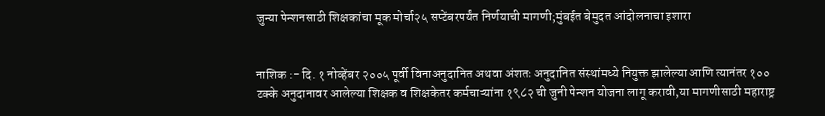जुन्या पेन्शनसाठी शिक्षकांचा मूक मोर्चा२५ सप्टेंबरपर्यंत निर्णयाची मागणी;मुंबईत बेमुदत आंदोलनाचा इशारा


नाशिक :- दि. १ नोव्हेंबर २००५ पूर्वी विनाअनुदानित अथवा अंशतः अनुदानित संस्थांमध्ये नियुक्त झालेल्या आणि त्यानंतर १०० टक्के अनुदानावर आलेल्या शिक्षक व शिक्षकेतर कर्मचाऱ्यांना १९८२ ची जुनी पेन्शन योजना लागू करावी,या मागणीसाठी महाराष्ट्र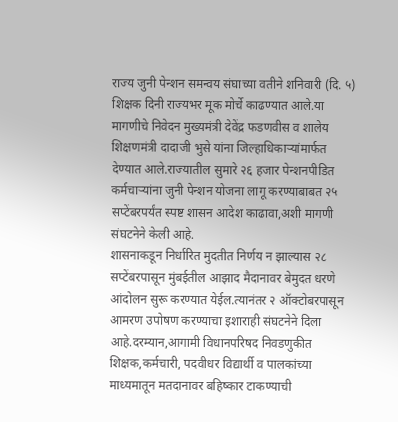राज्य जुनी पेन्शन समन्वय संघाच्या वतीने शनिवारी (दि. ५) शिक्षक दिनी राज्यभर मूक मोर्चे काढण्यात आले.या मागणीचे निवेदन मुख्यमंत्री देवेंद्र फडणवीस व शालेय शिक्षणमंत्री दादाजी भुसे यांना जिल्हाधिकाऱ्यांमार्फत देण्यात आले.राज्यातील सुमारे २६ हजार पेन्शनपीडित कर्मचाऱ्यांना जुनी पेन्शन योजना लागू करण्याबाबत २५ सप्टेंबरपर्यंत स्पष्ट शासन आदेश काढावा,अशी मागणी संघटनेने केली आहे.
शासनाकडून निर्धारित मुदतीत निर्णय न झाल्यास २८ सप्टेंबरपासून मुंबईतील आझाद मैदानावर बेमुदत धरणे आंदोलन सुरू करण्यात येईल.त्यानंतर २ ऑक्टोबरपासून आमरण उपोषण करण्याचा इशाराही संघटनेने दिला आहे.दरम्यान,आगामी विधानपरिषद निवडणुकीत शिक्षक,कर्मचारी, पदवीधर विद्यार्थी व पालकांच्या माध्यमातून मतदानावर बहिष्कार टाकण्याची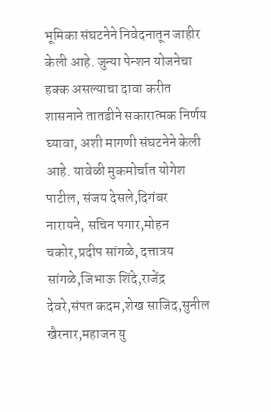भूमिका संघटनेने निवेदनातून जाहीर केली आहे. जुन्या पेन्शन योजनेचा हक्क असल्याचा दावा करीत शासनाने तातडीने सकारात्मक निर्णय घ्यावा, अशी मागणी संघटनेने केली आहे. यावेळी मुकमोर्चात योगेश पाटील, संजय देसले,दिगंबर नारायने, सचिन पगार,मोहन चकोर,प्रदीप सांगळे, दत्तात्रय सांगळे,जिभाऊ शिंदे,राजेंद्र देवरे,संपत कदम,शेख साजिद,सुनील खैरनार,महाजन यु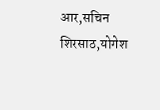आर,सचिन शिरसाठ,योगेश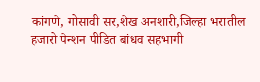कांगणे, गोसावी सर,शेख अनशारी,जिल्हा भरातील हजारो पेन्शन पीडित बांधव सहभागी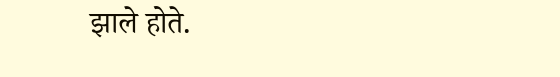झाले होते.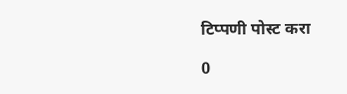टिप्पणी पोस्ट करा

0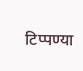टिप्पण्या